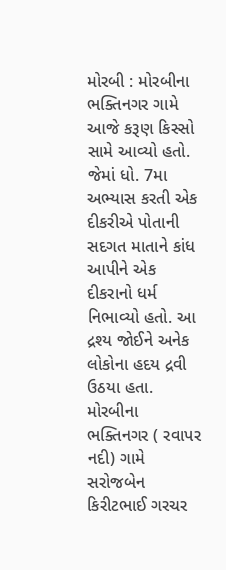મોરબી : મોરબીના ભક્તિનગર ગામે આજે કરૂણ કિસ્સો સામે આવ્યો હતો. જેમાં ધો. 7મા અભ્યાસ કરતી એક દીકરીએ પોતાની સદગત માતાને કાંધ આપીને એક દીકરાનો ધર્મ નિભાવ્યો હતો. આ દ્રશ્ય જોઈને અનેક લોકોના હદય દ્રવી ઉઠયા હતા. મોરબીના ભક્તિનગર ( રવાપર નદી) ગામે સરોજબેન કિરીટભાઈ ગરચર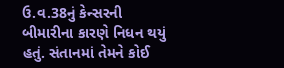ઉ.વ.38નું કેન્સરની બીમારીના કારણે નિધન થયું હતું. સંતાનમાં તેમને કોઈ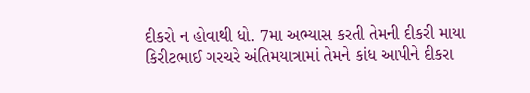દીકરો ન હોવાથી ધો. 7મા અભ્યાસ કરતી તેમની દીકરી માયા કિરીટભાઈ ગરચરે અંતિમયાત્રામાં તેમને કાંધ આપીને દીકરા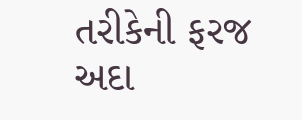તરીકેની ફરજ અદા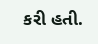કરી હતી.